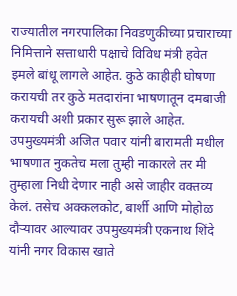राज्यातील नगरपालिका निवडणुकीच्या प्रचाराच्या निमित्ताने सत्ताधारी पक्षाचे विविध मंत्री हवेत इमले बांधू लागले आहेत. कुठे काहीही घोषणा करायची तर कुठे मतदारांना भाषणातून दमबाजी करायची अशी प्रकार सुरू झाले आहेत. उपमुख्यमंत्री अजित पवार यांनी बारामती मधील भाषणात नुकतेच मला तुम्ही नाकारले तर मी तुम्हाला निधी देणार नाही असे जाहीर वक्तव्य केलं. तसेच अक्कलकोट, बार्शी आणि मोहोळ दौऱ्यावर आल्यावर उपमुख्यमंत्री एकनाथ शिंदे यांनी नगर विकास खाते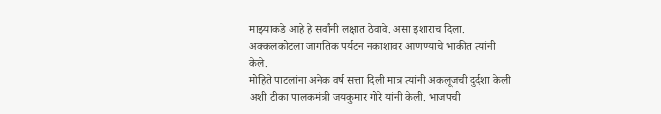माझ्याकडे आहे हे सर्वांनी लक्षात ठेवावे. असा इशाराच दिला. अक्कलकोटला जागतिक पर्यटन नकाशावर आणण्याचे भाकीत त्यांनी केले.
मोहिते पाटलांना अनेक वर्ष सत्ता दिली मात्र त्यांनी अकलूजची दुर्दशा केली अशी टीका पालकमंत्री जयकुमार गोरे यांनी केली. भाजपची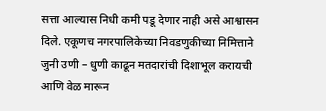सत्ता आल्यास निधी कमी पडू देणार नाही असे आश्वासन दिले. एकूणच नगरपालिकेच्या निवडणुकीच्या निमित्ताने जुनी उणी – धुणी काढून मतदारांची दिशाभूल करायची आणि वेळ मारून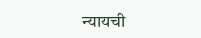न्यायची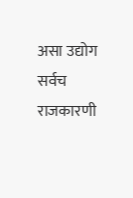असा उद्योग सर्वच राजकारणी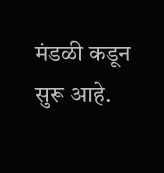मंडळी कडून सुरू आहे.